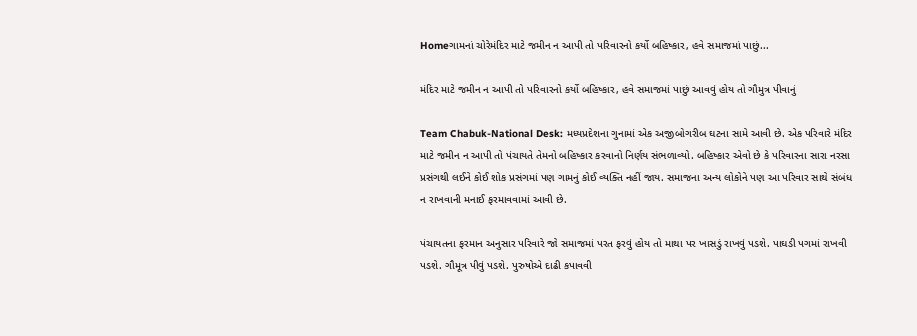Homeગામનાં ચોરેમંદિર માટે જમીન ન આપી તો પરિવારનો કર્યો બહિષ્કાર, હવે સમાજમાં પાછું...

મંદિર માટે જમીન ન આપી તો પરિવારનો કર્યો બહિષ્કાર, હવે સમાજમાં પાછું આવવું હોય તો ગૌમુત્ર પીવાનું

Team Chabuk-National Desk: મધ્યપ્રદેશના ગુનામાં એક અજીબોગરીબ ઘટના સામે આવી છે. એક પરિવારે મંદિર માટે જમીન ન આપી તો પંચાયતે તેમનો બહિષ્કાર કરવાનો નિર્ણય સંભળાવ્યો. બહિષ્કાર એવો છે કે પરિવારના સારા નરસા પ્રસંગથી લઈને કોઈ શોક પ્રસંગમાં પણ ગામનું કોઈ વ્યક્તિ નહીં જાય. સમાજના અન્ય લોકોને પણ આ પરિવાર સાથે સંબંધ ન રાખવાની મનાઈ ફરમાવવામાં આવી છે.

પંચાયતના ફરમાન અનુસાર પરિવારે જો સમાજમાં પરત ફરવું હોય તો માથા પર ખાસડું રાખવું પડશે. પાઘડી પગમાં રાખવી પડશે. ગૌમૂત્ર પીવું પડશે. પુરુષોએ દાઢી કપાવવી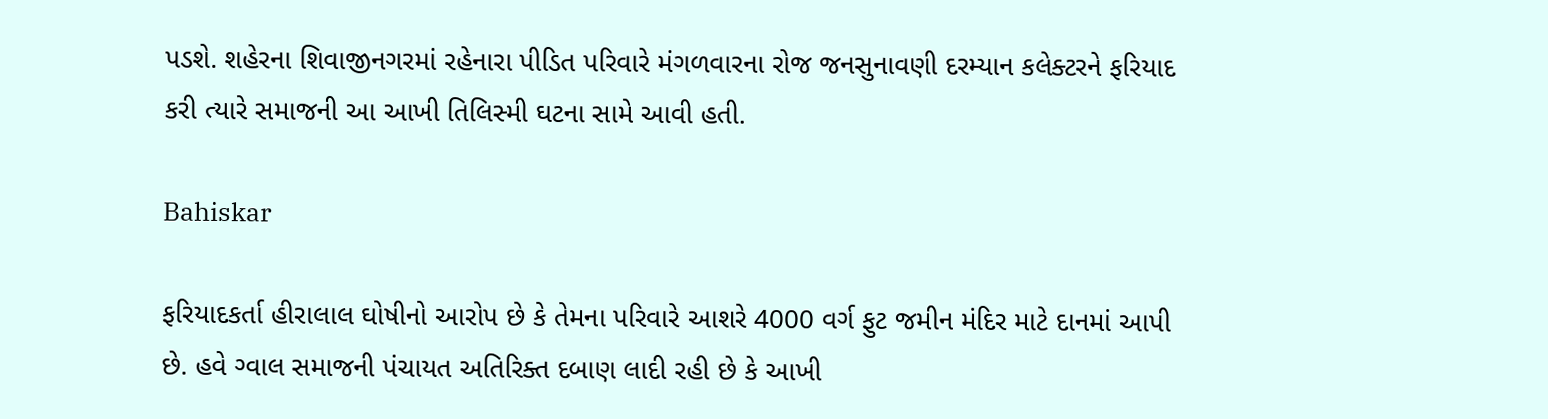પડશે. શહેરના શિવાજીનગરમાં રહેનારા પીડિત પરિવારે મંગળવારના રોજ જનસુનાવણી દરમ્યાન કલેક્ટરને ફરિયાદ કરી ત્યારે સમાજની આ આખી તિલિસ્મી ઘટના સામે આવી હતી.

Bahiskar

ફરિયાદકર્તા હીરાલાલ ઘોષીનો આરોપ છે કે તેમના પરિવારે આશરે 4000 વર્ગ ફુટ જમીન મંદિર માટે દાનમાં આપી છે. હવે ગ્વાલ સમાજની પંચાયત અતિરિક્ત દબાણ લાદી રહી છે કે આખી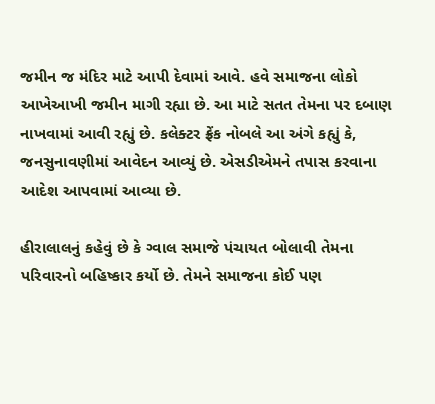જમીન જ મંદિર માટે આપી દેવામાં આવે. હવે સમાજના લોકો આખેઆખી જમીન માગી રહ્યા છે. આ માટે સતત તેમના પર દબાણ નાખવામાં આવી રહ્યું છે. કલેક્ટર ફ્રેંક નોબલે આ અંગે કહ્યું કે, જનસુનાવણીમાં આવેદન આવ્યું છે. એસડીએમને તપાસ કરવાના આદેશ આપવામાં આવ્યા છે.

હીરાલાલનું કહેવું છે કે ગ્વાલ સમાજે પંચાયત બોલાવી તેમના પરિવારનો બહિષ્કાર કર્યો છે. તેમને સમાજના કોઈ પણ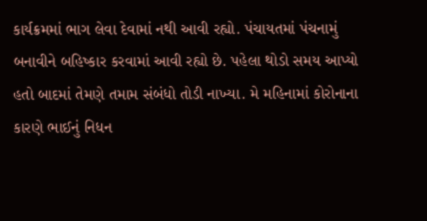કાર્યક્રમમાં ભાગ લેવા દેવામાં નથી આવી રહ્યો. પંચાયતમાં પંચનામું બનાવીને બહિષ્કાર કરવામાં આવી રહ્યો છે. પહેલા થોડો સમય આપ્યો હતો બાદમાં તેમણે તમામ સંબંધો તોડી નાખ્યા. મે મહિનામાં કોરોનાના કારણે ભાઈનું નિધન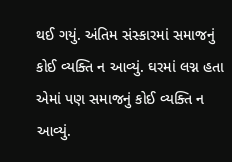થઈ ગયું. અંતિમ સંસ્કારમાં સમાજનું કોઈ વ્યક્તિ ન આવ્યું. ઘરમાં લગ્ન હતા એમાં પણ સમાજનું કોઈ વ્યક્તિ ન આવ્યું.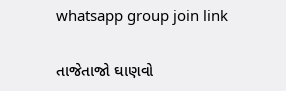whatsapp group join link

તાજેતાજો ઘાણવો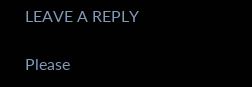LEAVE A REPLY

Please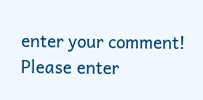enter your comment!
Please enter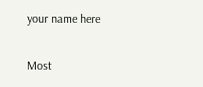your name here

Most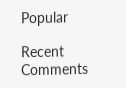Popular

Recent Comments